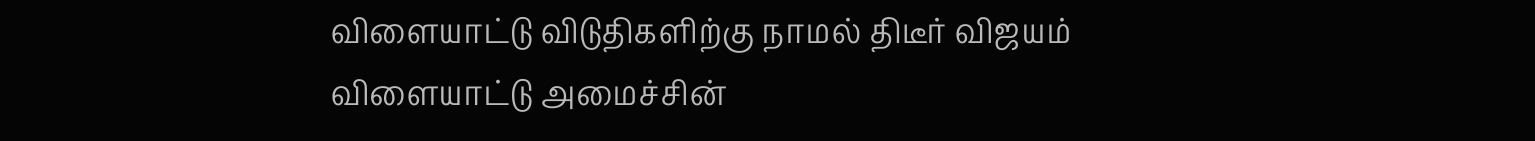விளையாட்டு விடுதிகளிற்கு நாமல் திடீர் விஜயம்
விளையாட்டு அமைச்சின்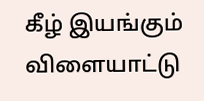கீழ் இயங்கும் விளையாட்டு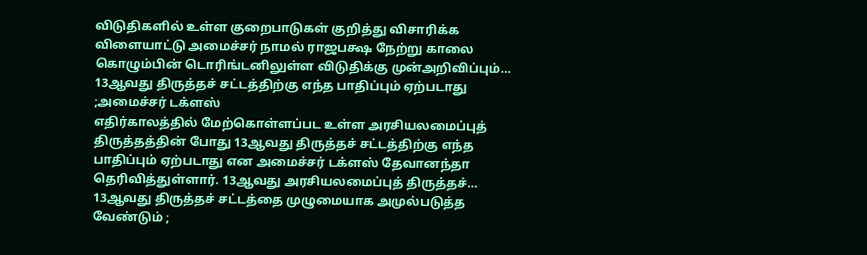விடுதிகளில் உள்ள குறைபாடுகள் குறித்து விசாரிக்க விளையாட்டு அமைச்சர் நாமல் ராஜபக்ஷ நேற்று காலை கொழும்பின் டொரிங்டனிலுள்ள விடுதிக்கு முன்அறிவிப்பும்…
13ஆவது திருத்தச் சட்டத்திற்கு எந்த பாதிப்பும் ஏற்படாது ;அமைச்சர் டக்ளஸ்
எதிர்காலத்தில் மேற்கொள்ளப்பட உள்ள அரசியலமைப்புத் திருத்தத்தின் போது 13ஆவது திருத்தச் சட்டத்திற்கு எந்த பாதிப்பும் ஏற்படாது என அமைச்சர் டக்ளஸ் தேவானந்தா தெரிவித்துள்ளார். 13ஆவது அரசியலமைப்புத் திருத்தச்…
13ஆவது திருத்தச் சட்டத்தை முழுமையாக அமுல்படுத்த வேண்டும் ;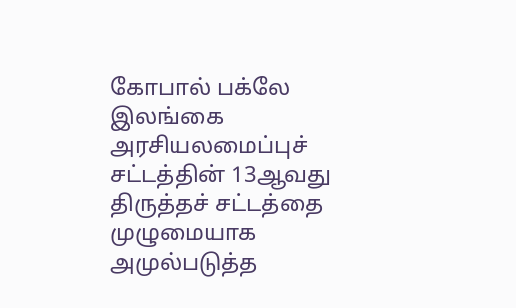கோபால் பக்லே
இலங்கை அரசியலமைப்புச் சட்டத்தின் 13ஆவது திருத்தச் சட்டத்தை முழுமையாக அமுல்படுத்த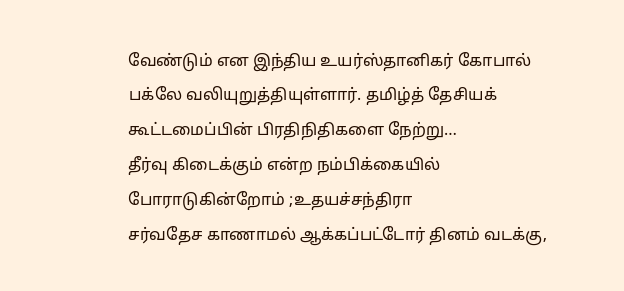வேண்டும் என இந்திய உயர்ஸ்தானிகர் கோபால் பக்லே வலியுறுத்தியுள்ளார். தமிழ்த் தேசியக் கூட்டமைப்பின் பிரதிநிதிகளை நேற்று…
தீர்வு கிடைக்கும் என்ற நம்பிக்கையில் போராடுகின்றோம் ;உதயச்சந்திரா
சர்வதேச காணாமல் ஆக்கப்பட்டோர் தினம் வடக்கு,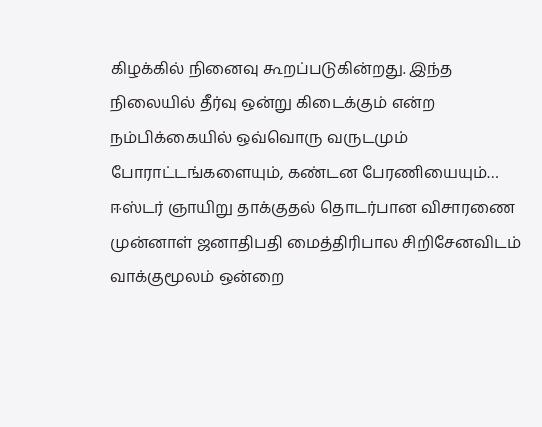கிழக்கில் நினைவு கூறப்படுகின்றது. இந்த நிலையில் தீர்வு ஒன்று கிடைக்கும் என்ற நம்பிக்கையில் ஒவ்வொரு வருடமும் போராட்டங்களையும், கண்டன பேரணியையும்…
ஈஸ்டர் ஞாயிறு தாக்குதல் தொடர்பான விசாரணை
முன்னாள் ஜனாதிபதி மைத்திரிபால சிறிசேனவிடம் வாக்குமூலம் ஒன்றை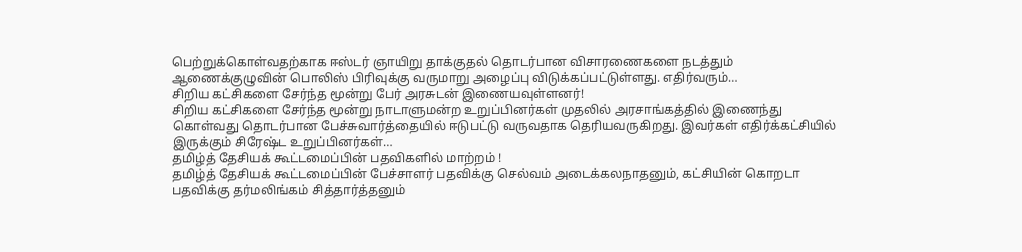பெற்றுக்கொள்வதற்காக ஈஸ்டர் ஞாயிறு தாக்குதல் தொடர்பான விசாரணைகளை நடத்தும் ஆணைக்குழுவின் பொலிஸ் பிரிவுக்கு வருமாறு அழைப்பு விடுக்கப்பட்டுள்ளது. எதிர்வரும்…
சிறிய கட்சிகளை சேர்ந்த மூன்று பேர் அரசுடன் இணையவுள்ளனர்!
சிறிய கட்சிகளை சேர்ந்த மூன்று நாடாளுமன்ற உறுப்பினர்கள் முதலில் அரசாங்கத்தில் இணைந்து கொள்வது தொடர்பான பேச்சுவார்த்தையில் ஈடுபட்டு வருவதாக தெரியவருகிறது. இவர்கள் எதிர்க்கட்சியில் இருக்கும் சிரேஷ்ட உறுப்பினர்கள்…
தமிழ்த் தேசியக் கூட்டமைப்பின் பதவிகளில் மாற்றம் !
தமிழ்த் தேசியக் கூட்டமைப்பின் பேச்சாளர் பதவிக்கு செல்வம் அடைக்கலநாதனும், கட்சியின் கொறடா பதவிக்கு தர்மலிங்கம் சித்தார்த்தனும்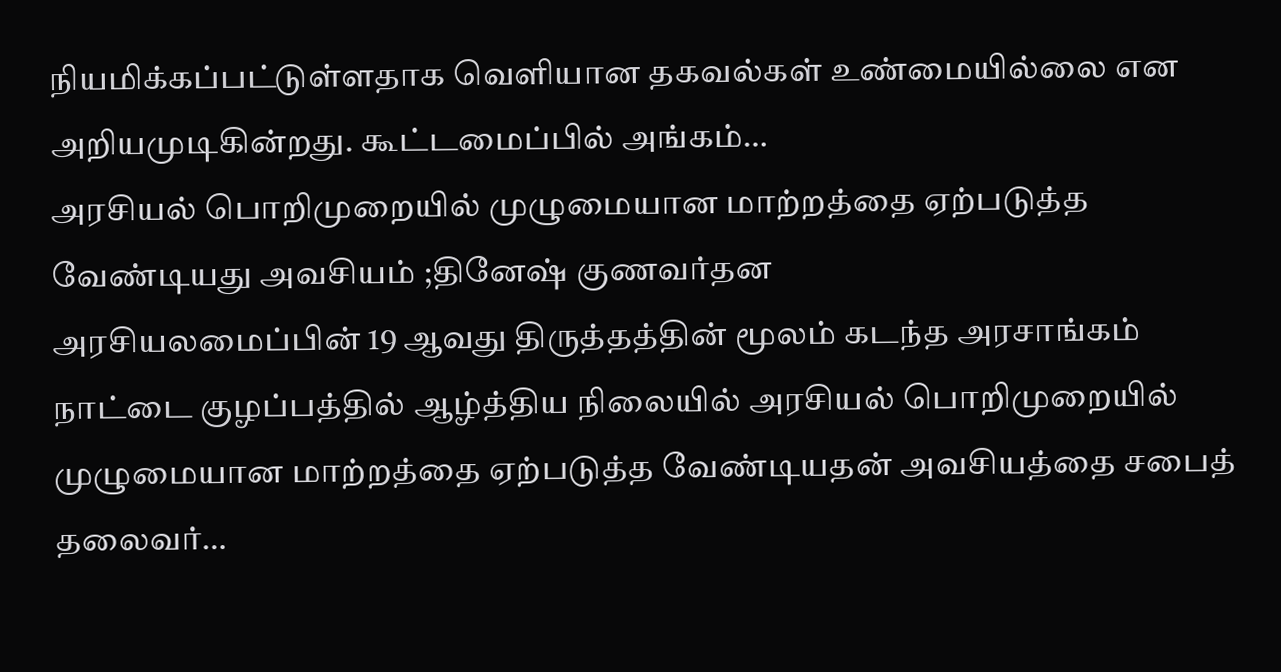நியமிக்கப்பட்டுள்ளதாக வெளியான தகவல்கள் உண்மையில்லை என அறியமுடிகின்றது. கூட்டமைப்பில் அங்கம்…
அரசியல் பொறிமுறையில் முழுமையான மாற்றத்தை ஏற்படுத்த வேண்டியது அவசியம் ;தினேஷ் குணவர்தன
அரசியலமைப்பின் 19 ஆவது திருத்தத்தின் மூலம் கடந்த அரசாங்கம் நாட்டை குழப்பத்தில் ஆழ்த்திய நிலையில் அரசியல் பொறிமுறையில் முழுமையான மாற்றத்தை ஏற்படுத்த வேண்டியதன் அவசியத்தை சபைத் தலைவர்…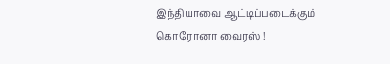இந்தியாவை ஆட்டிப்படைக்கும் கொரோனா வைரஸ் !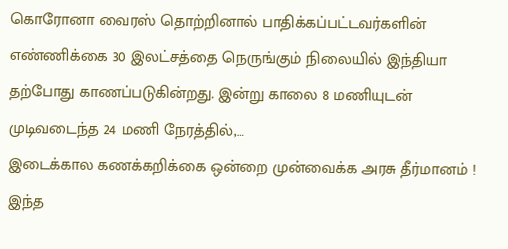கொரோனா வைரஸ் தொற்றினால் பாதிக்கப்பட்டவர்களின் எண்ணிக்கை 30 இலட்சத்தை நெருங்கும் நிலையில் இந்தியா தற்போது காணப்படுகின்றது. இன்று காலை 8 மணியுடன் முடிவடைந்த 24 மணி நேரத்தில்,…
இடைக்கால கணக்கறிக்கை ஒன்றை முன்வைக்க அரசு தீர்மானம் !
இந்த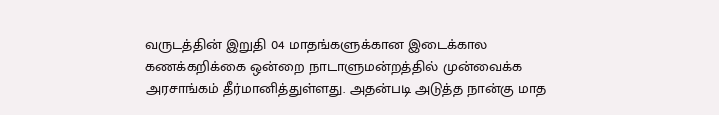வருடத்தின் இறுதி 04 மாதங்களுக்கான இடைக்கால கணக்கறிக்கை ஒன்றை நாடாளுமன்றத்தில் முன்வைக்க அரசாங்கம் தீர்மானித்துள்ளது. அதன்படி அடுத்த நான்கு மாத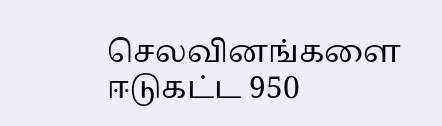செலவினங்களை ஈடுகட்ட 950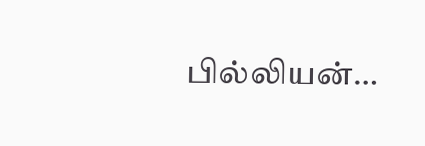பில்லியன்…